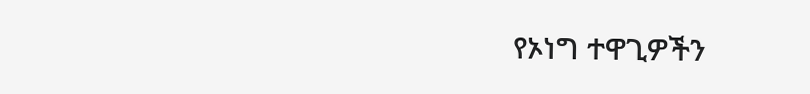የኦነግ ተዋጊዎችን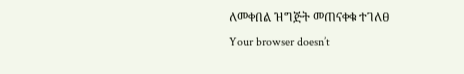ለመቀበል ዝግጅት መጠናቀቁ ተገለፀ
Your browser doesn’t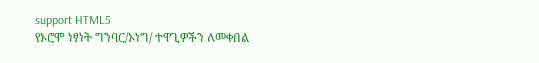support HTML5
የኦሮሞ ነፃነት ግንባር/ኦነግ/ ተዋጊዎችን ለመቀበል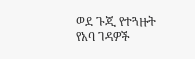ወደ ጉጂ የተጓዙት የአባ ገዳዎች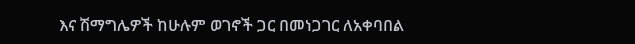እና ሽማግሌዎች ከሁሉም ወገኖች ጋር በመነጋገር ለአቀባበል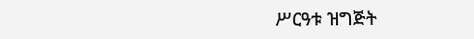ሥርዓቱ ዝግጅት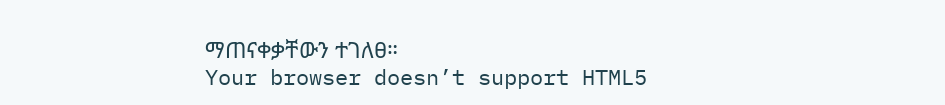ማጠናቀቃቸውን ተገለፀ።
Your browser doesn’t support HTML5